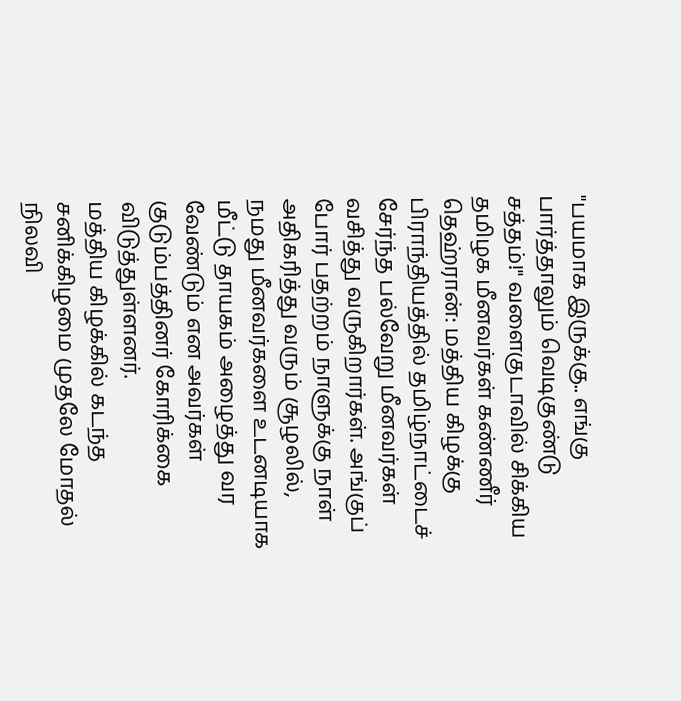"பயமாக இருக்கு.. எங்கு பார்த்தாலும் வெடிகுண்டு சத்தம்!" வளைகுடாவில் சிக்கிய தமிழக மீனவர்கள் கண்ணீர்
தெஹ்ரான்: மத்திய கிழக்கு பிராந்தியத்தில் தமிழ்நாட்டைச் சேர்ந்த பல்வேறு மீனவர்கள் வசித்து வருகிறார்கள். அங்குப் போர் பதற்றம் நாளுக்கு நாள் அதிகரித்து வரும் சூழலில், நமது மீனவர்களை உடனடியாக மீட்டு தாயகம் அழைத்து வர வேண்டும் என அவர்கள் குடும்பத்தினர் கோரிக்கை விடுத்துள்ளனர்.
மத்திய கிழக்கில் கடந்த சனிக்கிழமை முதலே மோதல் நிலவி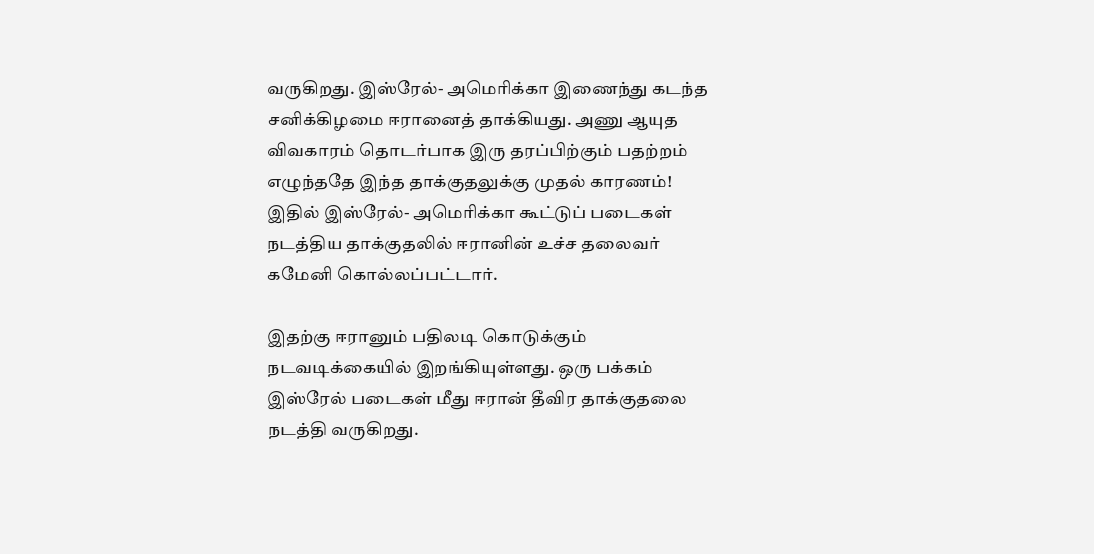வருகிறது. இஸ்ரேல்- அமெரிக்கா இணைந்து கடந்த சனிக்கிழமை ஈரானைத் தாக்கியது. அணு ஆயுத விவகாரம் தொடர்பாக இரு தரப்பிற்கும் பதற்றம் எழுந்ததே இந்த தாக்குதலுக்கு முதல் காரணம்! இதில் இஸ்ரேல்- அமெரிக்கா கூட்டுப் படைகள் நடத்திய தாக்குதலில் ஈரானின் உச்ச தலைவர் கமேனி கொல்லப்பட்டார்.

இதற்கு ஈரானும் பதிலடி கொடுக்கும் நடவடிக்கையில் இறங்கியுள்ளது. ஒரு பக்கம் இஸ்ரேல் படைகள் மீது ஈரான் தீவிர தாக்குதலை நடத்தி வருகிறது.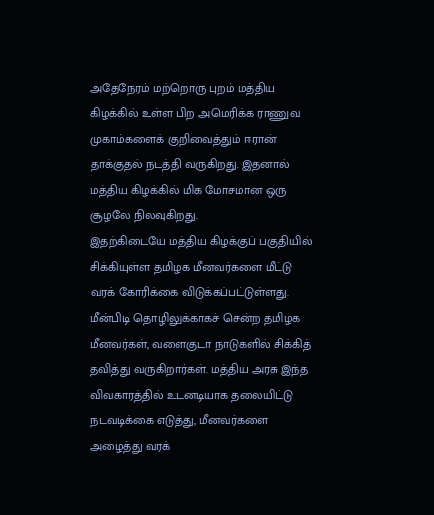அதேநேரம் மற்றொரு புறம் மத்திய கிழக்கில் உள்ள பிற அமெரிக்க ராணுவ முகாம்களைக் குறிவைத்தும் ஈரான் தாக்குதல் நடத்தி வருகிறது. இதனால் மத்திய கிழக்கில் மிக மோசமான ஒரு சூழலே நிலவுகிறது.
இதற்கிடையே மத்திய கிழக்குப் பகுதியில் சிக்கியுள்ள தமிழக மீனவர்களை மீட்டு வரக் கோரிக்கை விடுக்கப்பட்டுள்ளது. மீன்பிடி தொழிலுக்காகச் சென்ற தமிழக மீனவர்கள், வளைகுடா நாடுகளில் சிக்கித் தவித்து வருகிறார்கள். மத்திய அரசு இந்த விவகாரத்தில் உடனடியாக தலையிட்டு நடவடிக்கை எடுத்து, மீனவர்களை அழைத்து வரக்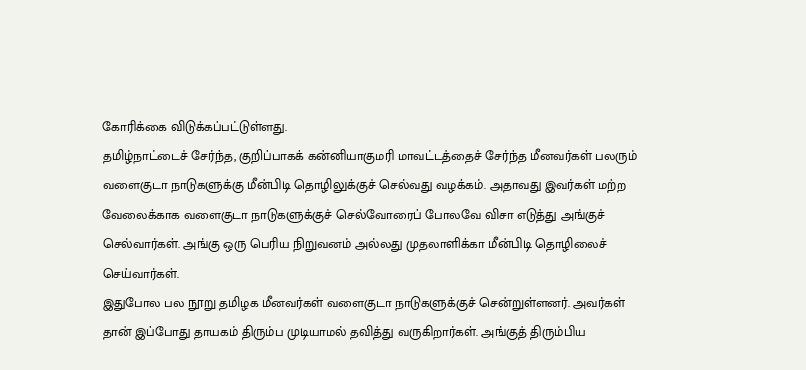கோரிக்கை விடுக்கப்பட்டுள்ளது.
தமிழ்நாட்டைச் சேர்ந்த, குறிப்பாகக் கன்னியாகுமரி மாவட்டத்தைச் சேர்ந்த மீனவர்கள் பலரும் வளைகுடா நாடுகளுக்கு மீன்பிடி தொழிலுக்குச் செல்வது வழக்கம். அதாவது இவர்கள் மற்ற வேலைக்காக வளைகுடா நாடுகளுக்குச் செல்வோரைப் போலவே விசா எடுத்து அங்குச் செல்வார்கள். அங்கு ஒரு பெரிய நிறுவனம் அல்லது முதலாளிக்கா மீன்பிடி தொழிலைச் செய்வார்கள்.
இதுபோல பல நூறு தமிழக மீனவர்கள் வளைகுடா நாடுகளுக்குச் சென்றுள்ளனர். அவர்கள் தான் இப்போது தாயகம் திரும்ப முடியாமல் தவித்து வருகிறார்கள். அங்குத் திரும்பிய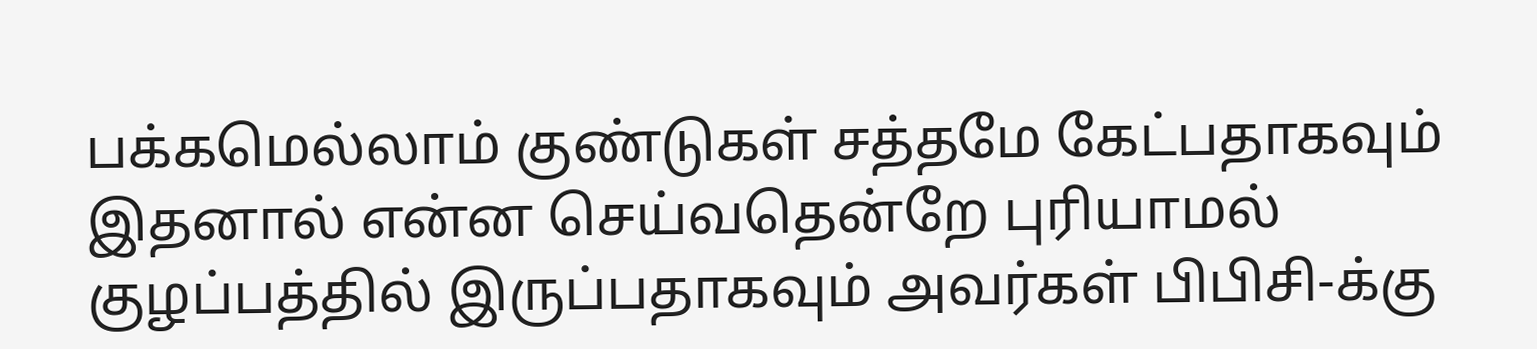பக்கமெல்லாம் குண்டுகள் சத்தமே கேட்பதாகவும் இதனால் என்ன செய்வதென்றே புரியாமல் குழப்பத்தில் இருப்பதாகவும் அவர்கள் பிபிசி-க்கு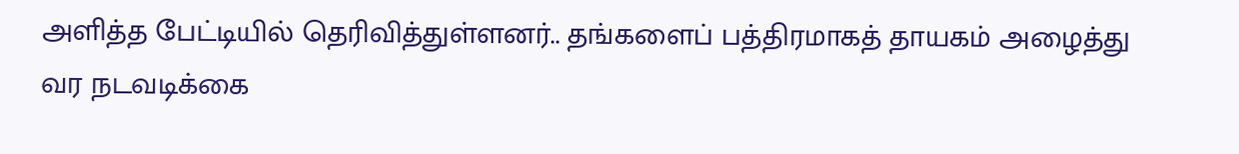அளித்த பேட்டியில் தெரிவித்துள்ளனர்.. தங்களைப் பத்திரமாகத் தாயகம் அழைத்து வர நடவடிக்கை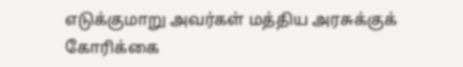எடுக்குமாறு அவர்கள் மத்திய அரசுக்குக் கோரிக்கை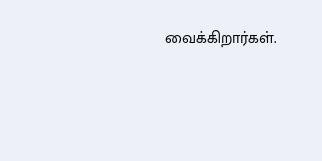வைக்கிறார்கள்.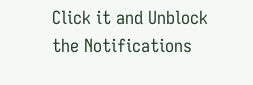Click it and Unblock the Notifications